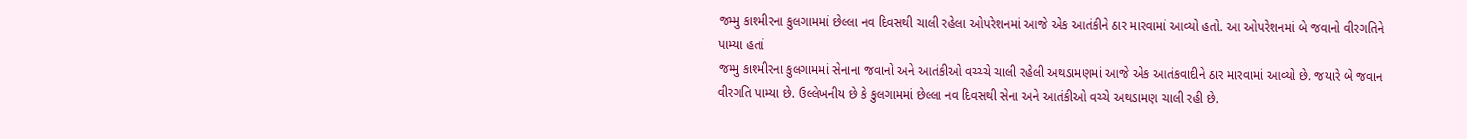જમ્મુ કાશ્મીરના કુલગામમાં છેલ્લા નવ દિવસથી ચાલી રહેલા ઓપરેશનમાં આજે એક આતંકીને ઠાર મારવામાં આવ્યો હતો. આ ઓપરેશનમાં બે જવાનો વીરગતિને પામ્યા હતાં
જમ્મુ કાશ્મીરના કુલગામમાં સેનાના જવાનો અને આતંકીઓ વચ્ચ્ચે ચાલી રહેલી અથડામણમાં આજે એક આતંકવાદીને ઠાર મારવામાં આવ્યો છે. જયારે બે જવાન વીરગતિ પામ્યા છે. ઉલ્લેખનીય છે કે કુલગામમાં છેલ્લા નવ દિવસથી સેના અને આતંકીઓ વચ્ચે અથડામણ ચાલી રહી છે.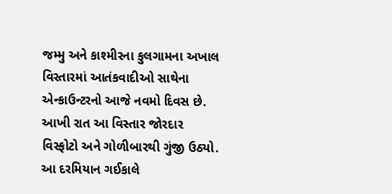જમ્મુ અને કાશ્મીરના કુલગામના અખાલ વિસ્તારમાં આતંકવાદીઓ સાથેના એન્કાઉન્ટરનો આજે નવમો દિવસ છે. આખી રાત આ વિસ્તાર જોરદાર વિસ્ફોટો અને ગોળીબારથી ગુંજી ઉઠ્યો. આ દરમિયાન ગઈકાલે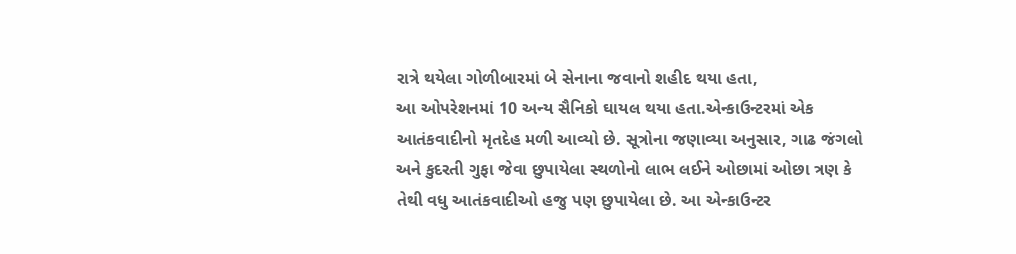રાત્રે થયેલા ગોળીબારમાં બે સેનાના જવાનો શહીદ થયા હતા,
આ ઓપરેશનમાં 10 અન્ય સૈનિકો ઘાયલ થયા હતા.એન્કાઉન્ટરમાં એક આતંકવાદીનો મૃતદેહ મળી આવ્યો છે. સૂત્રોના જણાવ્યા અનુસાર, ગાઢ જંગલો અને કુદરતી ગુફા જેવા છુપાયેલા સ્થળોનો લાભ લઈને ઓછામાં ઓછા ત્રણ કે તેથી વધુ આતંકવાદીઓ હજુ પણ છુપાયેલા છે. આ એન્કાઉન્ટર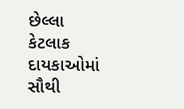છેલ્લા કેટલાક દાયકાઓમાં સૌથી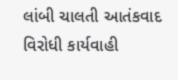લાંબી ચાલતી આતંકવાદ વિરોધી કાર્યવાહી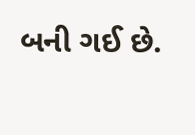બની ગઈ છે.